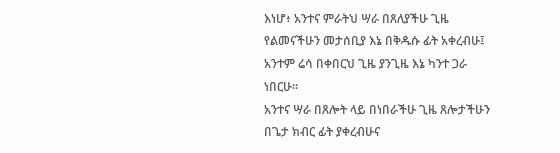እነሆ፥ አንተና ምራትህ ሣራ በጸለያችሁ ጊዜ የልመናችሁን መታሰቢያ እኔ በቅዱሱ ፊት አቀረብሁ፤ አንተም ሬሳ በቀበርህ ጊዜ ያንጊዜ እኔ ካንተ ጋራ ነበርሁ።
አንተና ሣራ በጸሎት ላይ በነበራችሁ ጊዜ ጸሎታችሁን በጌታ ክብር ፊት ያቀረብሁና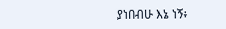ያነበብሁ እኔ ነኝ፥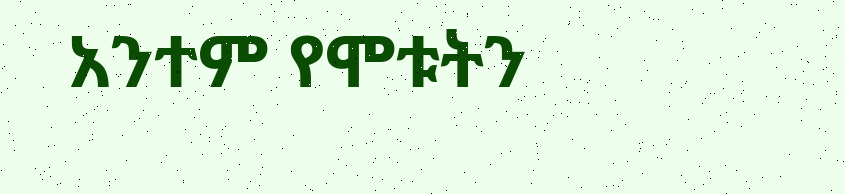አንተም የሞቱትን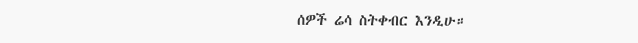ሰዎች ሬሳ ስትቀብር እንዲሁ።